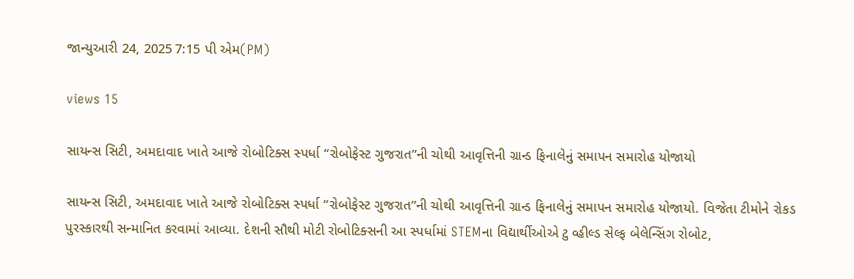જાન્યુઆરી 24, 2025 7:15 પી એમ(PM)

views 15

સાયન્સ સિટી, અમદાવાદ ખાતે આજે રોબોટિક્સ સ્પર્ધા “રોબોફેસ્ટ ગુજરાત”ની ચોથી આવૃત્તિની ગ્રાન્ડ ફિનાલેનું સમાપન સમારોહ યોજાયો

સાયન્સ સિટી, અમદાવાદ ખાતે આજે રોબોટિક્સ સ્પર્ધા “રોબોફેસ્ટ ગુજરાત”ની ચોથી આવૃત્તિની ગ્રાન્ડ ફિનાલેનું સમાપન સમારોહ યોજાયો. વિજેતા ટીમોને રોકડ પુરસ્કારથી સન્માનિત કરવામાં આવ્યા. દેશની સૌથી મોટી રોબોટિક્સની આ સ્પર્ધામાં STEMના વિદ્યાર્થીઓએ ટુ વ્હીલ્ડ સેલ્ફ બેલેન્સિંગ રોબોટ,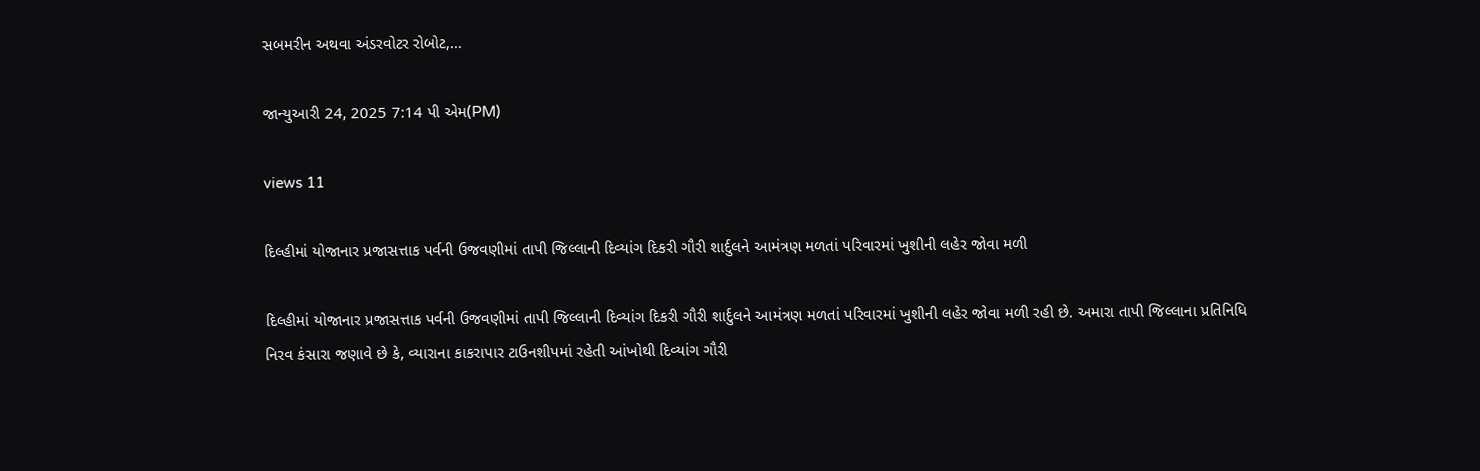સબમરીન અથવા અંડરવોટર રોબોટ,...

જાન્યુઆરી 24, 2025 7:14 પી એમ(PM)

views 11

દિલ્હીમાં યોજાનાર પ્રજાસત્તાક પર્વની ઉજવણીમાં તાપી જિલ્લાની દિવ્યાંગ દિકરી ગૌરી શાર્દુલને આમંત્રણ મળતાં પરિવારમાં ખુશીની લહેર જોવા મળી

દિલ્હીમાં યોજાનાર પ્રજાસત્તાક પર્વની ઉજવણીમાં તાપી જિલ્લાની દિવ્યાંગ દિકરી ગૌરી શાર્દુલને આમંત્રણ મળતાં પરિવારમાં ખુશીની લહેર જોવા મળી રહી છે. અમારા તાપી જિલ્લાના પ્રતિનિધિ નિરવ કંસારા જણાવે છે કે, વ્યારાના કાકરાપાર ટાઉનશીપમાં રહેતી આંખોથી દિવ્યાંગ ગૌરી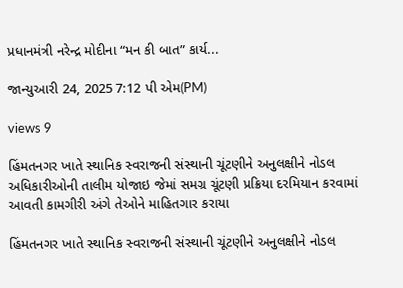પ્રધાનમંત્રી નરેન્દ્ર મોદીના “મન કી બાત” કાર્ય...

જાન્યુઆરી 24, 2025 7:12 પી એમ(PM)

views 9

હિંમતનગર ખાતે સ્થાનિક સ્વરાજની સંસ્થાની ચૂંટણીને અનુલક્ષીને નોડલ અધિકારીઓની તાલીમ યોજાઇ જેમાં સમગ્ર ચૂંટણી પ્રક્રિયા દરમિયાન કરવામાં આવતી કામગીરી અંગે તેઓને માહિતગાર કરાયા

હિંમતનગર ખાતે સ્થાનિક સ્વરાજની સંસ્થાની ચૂંટણીને અનુલક્ષીને નોડલ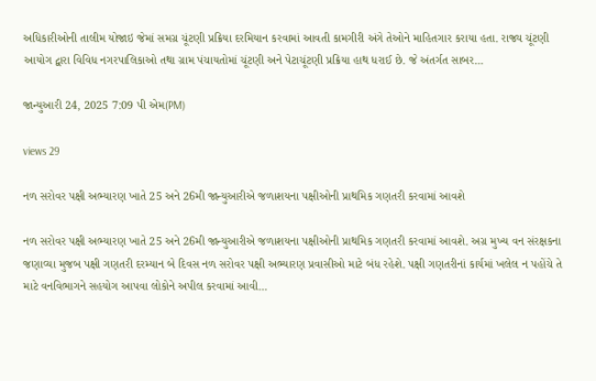અધિકારીઓની તાલીમ યોજાઇ જેમાં સમગ્ર ચૂંટણી પ્રક્રિયા દરમિયાન કરવામાં આવતી કામગીરી અંગે તેઓને માહિતગાર કરાયા હતા. રાજ્ય ચૂંટણી આયોગ દ્વારા વિવિધ નગરપાલિકાઓ તથા ગ્રામ પંચાયતોમાં ચૂંટણી અને પેટાચૂંટણી પ્રક્રિયા હાથ ધરાઈ છે. જે અંતર્ગત સાબર...

જાન્યુઆરી 24, 2025 7:09 પી એમ(PM)

views 29

નળ સરોવર પક્ષી અભ્યારણ ખાતે 25 અને 26મી જાન્યુઆરીએ જળાશયના પક્ષીઓની પ્રાથમિક ગણતરી કરવામાં આવશે

નળ સરોવર પક્ષી અભ્યારણ ખાતે 25 અને 26મી જાન્યુઆરીએ જળાશયના પક્ષીઓની પ્રાથમિક ગણતરી કરવામાં આવશે. અગ્ર મુખ્ય વન સંરક્ષકના જણાવ્યા મુજબ પક્ષી ગણતરી દરમ્યાન બે દિવસ નળ સરોવર પક્ષી અભ્યારણ પ્રવાસીઓ માટે બંધ રહેશે. પક્ષી ગણતરીનાં કાર્યમાં ખલેલ ન પહોંચે તે માટે વનવિભાગને સહયોગ આપવા લોકોને અપીલ કરવામાં આવી...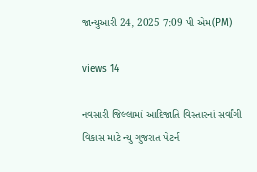જાન્યુઆરી 24, 2025 7:09 પી એમ(PM)

views 14

નવસારી જિલ્લામાં આદિજાતિ વિસ્તારનાં સર્વાંગી વિકાસ માટે ન્યુ ગુજરાત પેટર્ન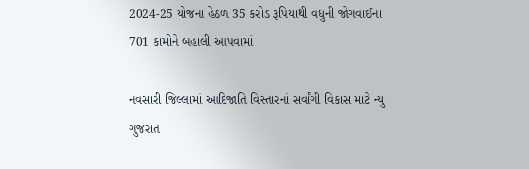2024-25 યોજના હેઠળ 35 કરોડ રૂપિયાથી વધુની જોગવાઈના 701 કામોને બહાલી આપવામાં

નવસારી જિલ્લામાં આદિજાતિ વિસ્તારનાં સર્વાંગી વિકાસ માટે ન્યુ ગુજરાત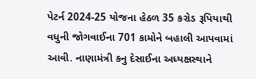પેટર્ન 2024-25 યોજના હેઠળ 35 કરોડ રૂપિયાથી વધુની જોગવાઈના 701 કામોને બહાલી આપવામાં આવી. નાણામંત્રી કનુ દેસાઈના અધ્યક્ષસ્થાને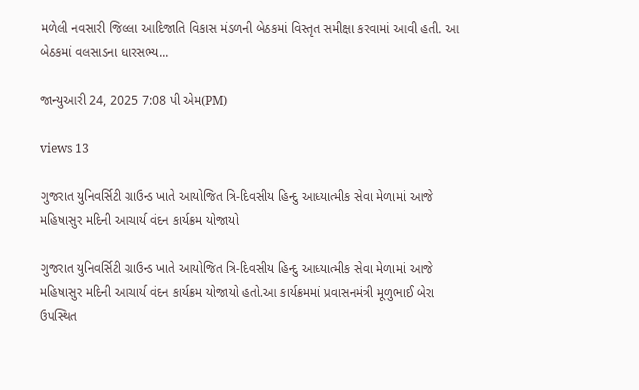મળેલી નવસારી જિલ્લા આદિજાતિ વિકાસ મંડળની બેઠકમાં વિસ્તૃત સમીક્ષા કરવામાં આવી હતી. આ બેઠકમાં વલસાડના ધારસભ્ય...

જાન્યુઆરી 24, 2025 7:08 પી એમ(PM)

views 13

ગુજરાત યુનિવર્સિટી ગ્રાઉન્ડ ખાતે આયોજિત ત્રિ-દિવસીય હિન્દુ આધ્યાત્મીક સેવા મેળામાં આજે મહિષાસુર મદિની આચાર્ય વંદન કાર્યક્રમ યોજાયો

ગુજરાત યુનિવર્સિટી ગ્રાઉન્ડ ખાતે આયોજિત ત્રિ-દિવસીય હિન્દુ આધ્યાત્મીક સેવા મેળામાં આજે મહિષાસુર મદિની આચાર્ય વંદન કાર્યક્રમ યોજાયો હતો.આ કાર્યક્રમમાં પ્રવાસનમંત્રી મૂળુભાઈ બેરા ઉપસ્થિત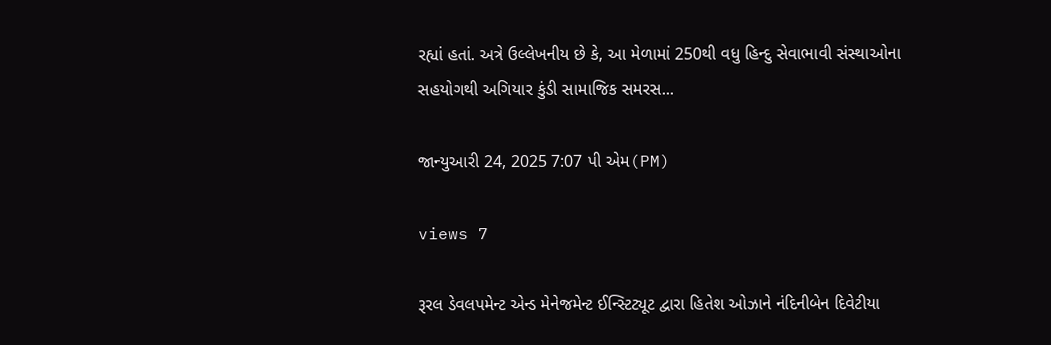રહ્યાં હતાં. અત્રે ઉલ્લેખનીય છે કે, આ મેળામાં 250થી વધુ હિન્દુ સેવાભાવી સંસ્થાઓના સહયોગથી અગિયાર કુંડી સામાજિક સમરસ...

જાન્યુઆરી 24, 2025 7:07 પી એમ(PM)

views 7

રૂરલ ડેવલપમેન્ટ એન્ડ મેનેજમેન્ટ ઈન્સ્ટિટ્યૂટ દ્વારા હિતેશ ઓઝાને નંદિનીબેન દિવેટીયા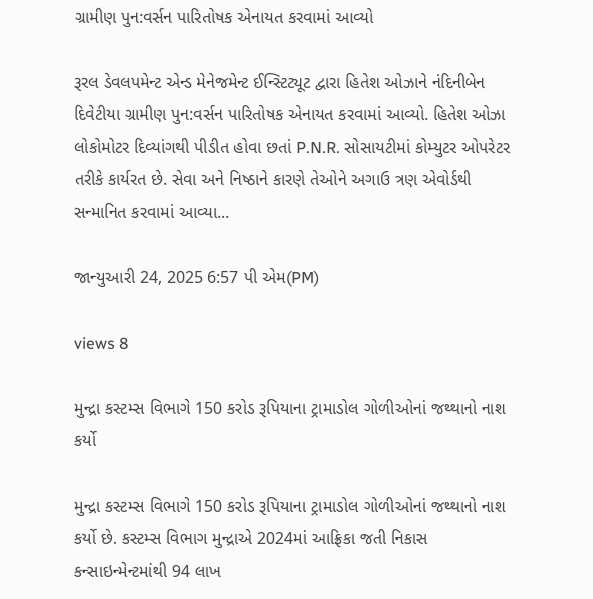ગ્રામીણ પુન:વર્સન પારિતોષક એનાયત કરવામાં આવ્યો

રૂરલ ડેવલપમેન્ટ એન્ડ મેનેજમેન્ટ ઈન્સ્ટિટ્યૂટ દ્વારા હિતેશ ઓઝાને નંદિનીબેન દિવેટીયા ગ્રામીણ પુન:વર્સન પારિતોષક એનાયત કરવામાં આવ્યો. હિતેશ ઓઝા લોકોમોટર દિવ્યાંગથી પીડીત હોવા છતાં P.N.R. સોસાયટીમાં કોમ્યુટર ઓપરેટર તરીકે કાર્યરત છે. સેવા અને નિષ્ઠાને કારણે તેઓને અગાઉ ત્રણ એવોર્ડથી સન્માનિત કરવામાં આવ્યા...

જાન્યુઆરી 24, 2025 6:57 પી એમ(PM)

views 8

મુન્દ્રા કસ્ટમ્સ વિભાગે 150 કરોડ રૂપિયાના ટ્રામાડોલ ગોળીઓનાં જથ્થાનો નાશ કર્યો

મુન્દ્રા કસ્ટમ્સ વિભાગે 150 કરોડ રૂપિયાના ટ્રામાડોલ ગોળીઓનાં જથ્થાનો નાશ કર્યો છે. કસ્ટમ્સ વિભાગ મુન્દ્રાએ 2024માં આફ્રિકા જતી નિકાસ કન્સાઇન્મેન્ટમાંથી 94 લાખ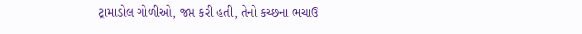ટ્રામાડોલ ગોળીઓ, જપ્ત કરી હતી, તેનો કચ્છના ભચાઉ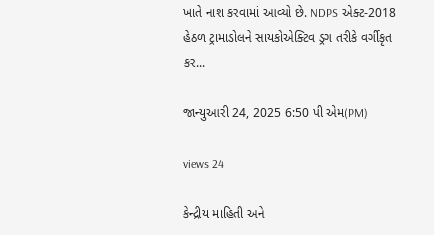ખાતે નાશ કરવામાં આવ્યો છે. NDPS એક્ટ-2018 હેઠળ ટ્રામાડોલને સાયકોએક્ટિવ ડ્રગ તરીકે વર્ગીકૃત કર...

જાન્યુઆરી 24, 2025 6:50 પી એમ(PM)

views 24

કેન્દ્રીય માહિતી અને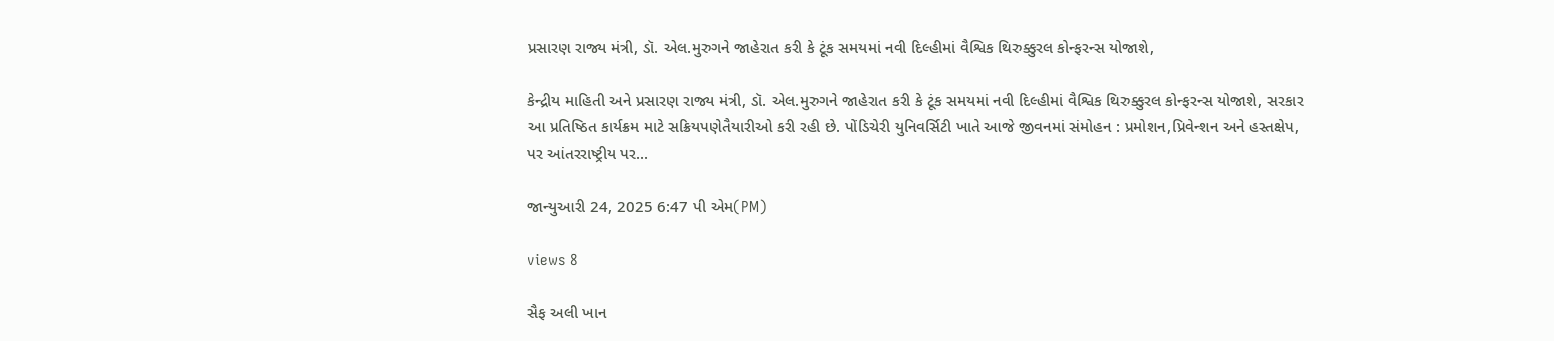પ્રસારણ રાજ્ય મંત્રી, ડૉ. એલ.મુરુગને જાહેરાત કરી કે ટૂંક સમયમાં નવી દિલ્હીમાં વૈશ્વિક થિરુક્કુરલ કોન્ફરન્સ યોજાશે,

કેન્દ્રીય માહિતી અને પ્રસારણ રાજ્ય મંત્રી, ડૉ. એલ.મુરુગને જાહેરાત કરી કે ટૂંક સમયમાં નવી દિલ્હીમાં વૈશ્વિક થિરુક્કુરલ કોન્ફરન્સ યોજાશે, સરકાર આ પ્રતિષ્ઠિત કાર્યક્રમ માટે સક્રિયપણેતૈયારીઓ કરી રહી છે. પોંડિચેરી યુનિવર્સિટી ખાતે આજે જીવનમાં સંમોહન : પ્રમોશન,પ્રિવેન્શન અને હસ્તક્ષેપ, પર આંતરરાષ્ટ્રીય પર...

જાન્યુઆરી 24, 2025 6:47 પી એમ(PM)

views 8

સૈફ અલી ખાન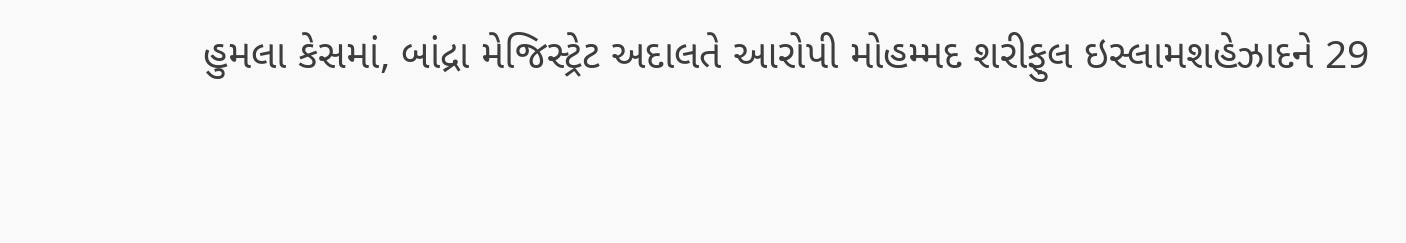હુમલા કેસમાં, બાંદ્રા મેજિસ્ટ્રેટ અદાલતે આરોપી મોહમ્મદ શરીફુલ ઇસ્લામશહેઝાદને 29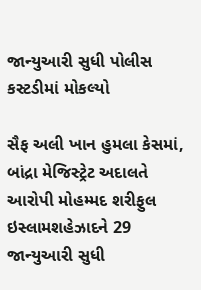જાન્યુઆરી સુધી પોલીસ કસ્ટડીમાં મોકલ્યો

સૈફ અલી ખાન હુમલા કેસમાં, બાંદ્રા મેજિસ્ટ્રેટ અદાલતે આરોપી મોહમ્મદ શરીફુલ ઇસ્લામશહેઝાદને 29 જાન્યુઆરી સુધી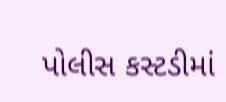પોલીસ કસ્ટડીમાં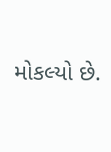મોકલ્યો છે.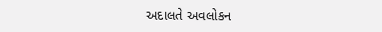અદાલતે અવલોકન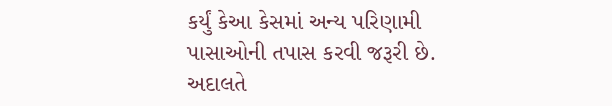કર્યું કેઆ કેસમાં અન્ય પરિણામી પાસાઓની તપાસ કરવી જરૂરી છે. અદાલતે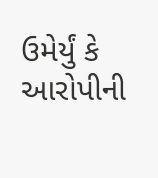ઉમેર્યું કે આરોપીની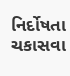નિર્દોષતા ચકાસવા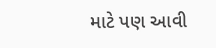માટે પણ આવી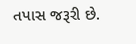તપાસ જરૂરી છે.